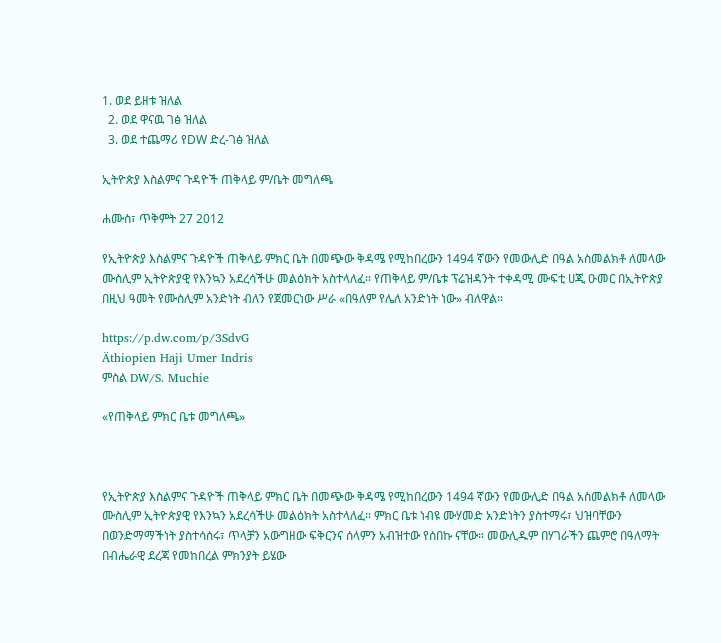1. ወደ ይዘቱ ዝለል
  2. ወደ ዋናዉ ገፅ ዝለል
  3. ወደ ተጨማሪ የDW ድረ-ገፅ ዝለል

ኢትዮጵያ እስልምና ጉዳዮች ጠቅላይ ም/ቤት መግለጫ

ሐሙስ፣ ጥቅምት 27 2012

የኢትዮጵያ እስልምና ጉዳዮች ጠቅላይ ምክር ቤት በመጭው ቅዳሜ የሚከበረውን 1494 ኛውን የመውሊድ በዓል አስመልክቶ ለመላው ሙስሊም ኢትዮጵያዊ የእንኳን አደረሳችሁ መልዕክት አስተላለፈ። የጠቅላይ ም/ቤቱ ፕሬዝዳንት ተቀዳሚ ሙፍቲ ሀጂ ዑመር በኢትዮጵያ በዚህ ዓመት የሙስሊም አንድነት ብለን የጀመርነው ሥራ «በዓለም የሌለ አንድነት ነው» ብለዋል።

https://p.dw.com/p/3SdvG
Äthiopien Haji Umer Indris
ምስል DW/S. Muchie

«የጠቅላይ ምክር ቤቱ መግለጫ»



የኢትዮጵያ እስልምና ጉዳዮች ጠቅላይ ምክር ቤት በመጭው ቅዳሜ የሚከበረውን 1494 ኛውን የመውሊድ በዓል አስመልክቶ ለመላው ሙስሊም ኢትዮጵያዊ የእንኳን አደረሳችሁ መልዕክት አስተላለፈ። ምክር ቤቱ ነብዩ ሙሃመድ አንድነትን ያስተማሩ፣ ህዝባቸውን በወንድማማችነት ያስተሳሰሩ፣ ጥላቻን አውግዘው ፍቅርንና ሰላምን አብዝተው የሰበኩ ናቸው። መውሊዱም በሃገራችን ጨምሮ በዓለማት በብሔራዊ ደረጃ የመከበረል ምክንያት ይሄው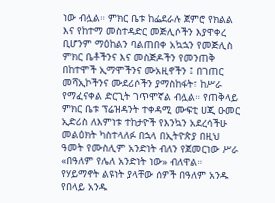ነው ብሏል። ምክር ቤቱ ከፌደራሉ ጀምሮ የክልል እና የከተማ መስተዳድር መጅሊሶችን እያዋቀረ ቢሆንም ማዕከልን ባልጠበቀ አኳኋን የመጅሊስ ምክር ቤቶችንና እና መስጅዶችን የመንጠቅ በከተሞች ኢማሞችንና ሙአዚኖችን ፤ በገጠር መሻኢኮችንና ሙደሪሶችን ያማስከፋት፣ ከሥራ የማፈናቀል ድርጊት ገጥሞኛል ብሏል። የጠቅላይ ምክር ቤቱ ፕሬዝዳንት ተቀዳሚ ሙፍቲ ሀጂ ዑመር ኢድሪስ ለእምነቱ ተከታዮች የእንኳን አደረሳችሁ መልዕክት ካስተላለፉ በኋላ በኢትዮጵያ በዚህ ዓመት የሙስሊም አንድነት ብለን የጀመርነው ሥራ «በዓለም የሌለ አንድነት ነው» ብለዋል። የሃይማኖት ልዩነት ያላቸው ሰዎች በዓለም አንዱ የበላይ አንዱ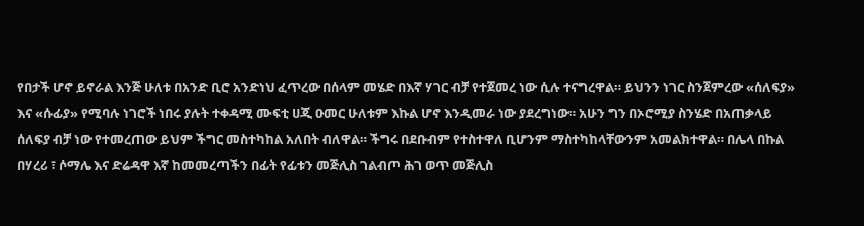የበታች ሆኖ ይኖራል እንጅ ሁለቱ በአንድ ቢሮ አንድነህ ፈጥረው በሰላም መሄድ በእኛ ሃገር ብቻ የተጀመረ ነው ሲሉ ተናግረዋል። ይህንን ነገር ስንጀምረው «ሰለፍያ» እና «ሱፊያ» የሚባሉ ነገሮች ነበሩ ያሉት ተቀዳሚ ሙፍቲ ሀጂ ዑመር ሁለቱም እኩል ሆኖ እንዲመራ ነው ያደረግነው። አሁን ግን በኦሮሚያ ስንሄድ በአጠቃላይ ሰለፍያ ብቻ ነው የተመረጠው ይህም ችግር መስተካከል አለበት ብለዋል። ችግሩ በደቡብም የተስተዋለ ቢሆንም ማስተካከላቸውንም አመልክተዋል። በሌላ በኩል በሃረሪ ፣ ሶማሌ እና ድሬዳዋ እኛ ከመመረጣችን በፊት የፊቱን መጅሊስ ገልብጦ ሕገ ወጥ መጅሊስ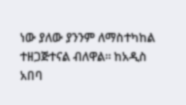ነው ያለው ያንንም ለማስተካከል ተዘጋጅተናል ብለዋል። ከአዲስ አበባ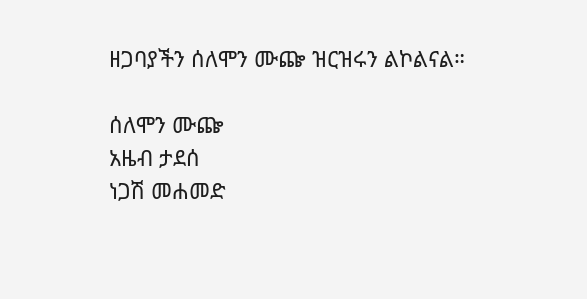ዘጋባያችን ሰለሞን ሙጬ ዝርዝሩን ልኮልናል።

ሰለሞን ሙጬ
አዜብ ታደሰ
ነጋሽ መሐመድ